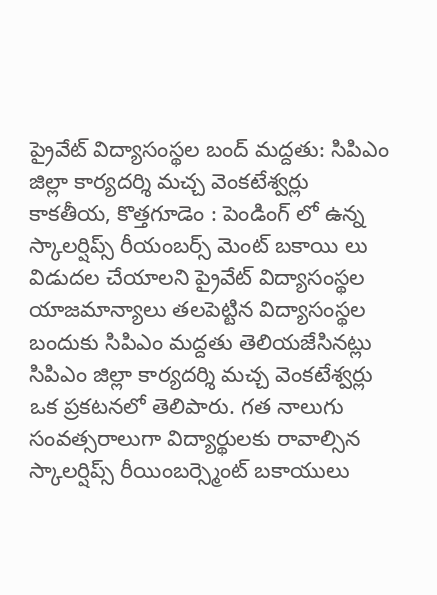ప్రైవేట్ విద్యాసంస్థల బంద్ మద్దతు: సిపిఎం జిల్లా కార్యదర్శి మచ్చ వెంకటేశ్వర్లు
కాకతీయ, కొత్తగూడెం : పెండింగ్ లో ఉన్న స్కాలర్షిప్స్ రీయంబర్స్ మెంట్ బకాయి లు విడుదల చేయాలని ప్రైవేట్ విద్యాసంస్థల యాజమాన్యాలు తలపెట్టిన విద్యాసంస్థల బందుకు సిపిఎం మద్దతు తెలియజేసినట్లు సిపిఎం జిల్లా కార్యదర్శి మచ్చ వెంకటేశ్వర్లు ఒక ప్రకటనలో తెలిపారు. గత నాలుగు సంవత్సరాలుగా విద్యార్థులకు రావాల్సిన స్కాలర్షిప్స్ రీయింబర్స్మెంట్ బకాయులు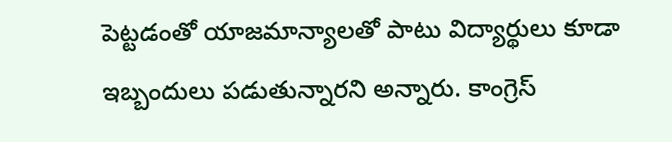పెట్టడంతో యాజమాన్యాలతో పాటు విద్యార్థులు కూడా ఇబ్బందులు పడుతున్నారని అన్నారు. కాంగ్రెస్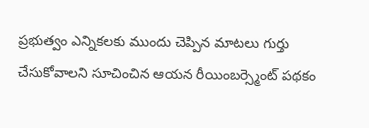ప్రభుత్వం ఎన్నికలకు ముందు చెప్పిన మాటలు గుర్తు చేసుకోవాలని సూచించిన ఆయన రీయింబర్స్మెంట్ పథకం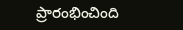ప్రారంభించింది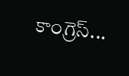కాంగ్రెస్...